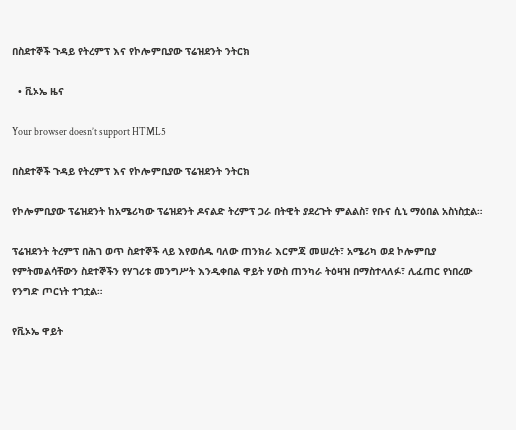በስደተኞች ጉዳይ የትረምፕ እና የኮሎምቢያው ፕሬዝደንት ንትርክ

  • ቪኦኤ ዜና

Your browser doesn’t support HTML5

በስደተኞች ጉዳይ የትረምፕ እና የኮሎምቢያው ፕሬዝደንት ንትርክ

የኮሎምቢያው ፕሬዝደንት ከአሜሪካው ፕሬዝደንት ዶናልድ ትረምፕ ጋራ በትዊት ያደረጉት ምልልስ፣ የቡና ሲኒ ማዕበል አስነስቷል።

ፕሬዝደንት ትረምፕ በሕገ ወጥ ስደተኞች ላይ እየወሰዱ ባለው ጠንክራ እርምጃ መሠረት፣ አሜሪካ ወደ ኮሎምቢያ የምትመልሳቸውን ስደተኞችን የሃገሪቱ መንግሥት እንዲቀበል ዋይት ሃውስ ጠንካራ ትዕዛዝ በማስተላለፉ፣ ሊፈጠር የነበረው የንግድ ጦርነት ተገቷል።

የቪኦኤ ዋይት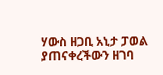ሃውስ ዘጋቢ አኒታ ፓወል ያጠናቀረችውን ዘገባ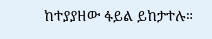ከተያያዘው ፋይል ይከታተሉ።